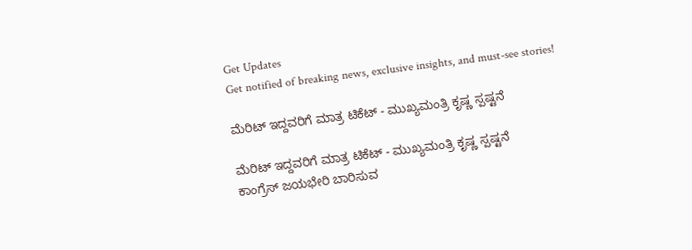Get Updates
Get notified of breaking news, exclusive insights, and must-see stories!

ಮೆರಿಟ್‌ ಇದ್ದವರಿಗೆ ಮಾತ್ರ ಟಿಕೆಟ್‌ - ಮುಖ್ಯಮಂತ್ರಿ ಕೃಷ್ಣ ಸ್ಪಷ್ಟನೆ

ಮೆರಿಟ್‌ ಇದ್ದವರಿಗೆ ಮಾತ್ರ ಟಿಕೆಟ್‌ - ಮುಖ್ಯಮಂತ್ರಿ ಕೃಷ್ಣ ಸ್ಪಷ್ಟನೆ
ಕಾಂಗ್ರೆಸ್‌ ಜಯಭೇರಿ ಬಾರಿಸುವ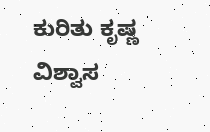ಕುರಿತು ಕೃಷ್ಣ ವಿಶ್ವಾಸ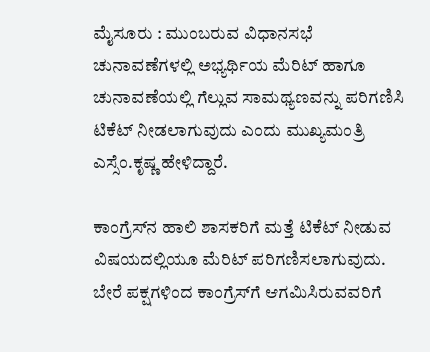ಮೈಸೂರು : ಮುಂಬರುವ ವಿಧಾನಸಭೆ ಚುನಾವಣೆಗಳಲ್ಲಿ ಅಭ್ಯರ್ಥಿಯ ಮೆರಿಟ್‌ ಹಾಗೂ ಚುನಾವಣೆಯಲ್ಲಿ ಗೆಲ್ಲುವ ಸಾಮಥ್ಯಣವನ್ನು ಪರಿಗಣಿಸಿ ಟಿಕೆಟ್‌ ನೀಡಲಾಗುವುದು ಎಂದು ಮುಖ್ಯಮಂತ್ರಿ ಎಸ್ಸೆಂ.ಕೃಷ್ಣ ಹೇಳಿದ್ದಾರೆ.

ಕಾಂಗ್ರೆಸ್‌ನ ಹಾಲಿ ಶಾಸಕರಿಗೆ ಮತ್ತೆ ಟಿಕೆಟ್‌ ನೀಡುವ ವಿಷಯದಲ್ಲಿಯೂ ಮೆರಿಟ್‌ ಪರಿಗಣಿಸಲಾಗುವುದು. ಬೇರೆ ಪಕ್ಷಗಳಿಂದ ಕಾಂಗ್ರೆಸ್‌ಗೆ ಆಗಮಿಸಿರುವವರಿಗೆ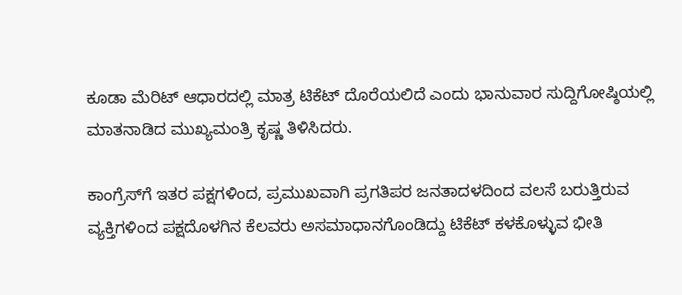ಕೂಡಾ ಮೆರಿಟ್‌ ಆಧಾರದಲ್ಲಿ ಮಾತ್ರ ಟಿಕೆಟ್‌ ದೊರೆಯಲಿದೆ ಎಂದು ಭಾನುವಾರ ಸುದ್ದಿಗೋಷ್ಠಿಯಲ್ಲಿ ಮಾತನಾಡಿದ ಮುಖ್ಯಮಂತ್ರಿ ಕೃಷ್ಣ ತಿಳಿಸಿದರು.

ಕಾಂಗ್ರೆಸ್‌ಗೆ ಇತರ ಪಕ್ಷಗಳಿಂದ, ಪ್ರಮುಖವಾಗಿ ಪ್ರಗತಿಪರ ಜನತಾದಳದಿಂದ ವಲಸೆ ಬರುತ್ತಿರುವ ವ್ಯಕ್ತಿಗಳಿಂದ ಪಕ್ಷದೊಳಗಿನ ಕೆಲವರು ಅಸಮಾಧಾನಗೊಂಡಿದ್ದು ಟಿಕೆಟ್‌ ಕಳಕೊಳ್ಳುವ ಭೀತಿ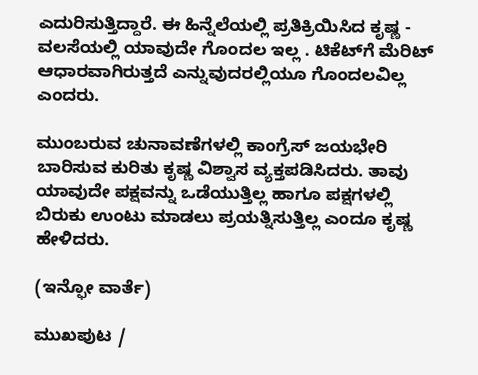ಎದುರಿಸುತ್ತಿದ್ದಾರೆ. ಈ ಹಿನ್ನೆಲೆಯಲ್ಲಿ ಪ್ರತಿಕ್ರಿಯಿಸಿದ ಕೃಷ್ಣ - ವಲಸೆಯಲ್ಲಿ ಯಾವುದೇ ಗೊಂದಲ ಇಲ್ಲ . ಟಿಕೆಟ್‌ಗೆ ಮೆರಿಟ್‌ ಆಧಾರವಾಗಿರುತ್ತದೆ ಎನ್ನುವುದರಲ್ಲಿಯೂ ಗೊಂದಲವಿಲ್ಲ ಎಂದರು.

ಮುಂಬರುವ ಚುನಾವಣೆಗಳಲ್ಲಿ ಕಾಂಗ್ರೆಸ್‌ ಜಯಭೇರಿ ಬಾರಿಸುವ ಕುರಿತು ಕೃಷ್ಣ ವಿಶ್ವಾಸ ವ್ಯಕ್ತಪಡಿಸಿದರು. ತಾವು ಯಾವುದೇ ಪಕ್ಷವನ್ನು ಒಡೆಯುತ್ತಿಲ್ಲ ಹಾಗೂ ಪಕ್ಷಗಳಲ್ಲಿ ಬಿರುಕು ಉಂಟು ಮಾಡಲು ಪ್ರಯತ್ನಿಸುತ್ತಿಲ್ಲ ಎಂದೂ ಕೃಷ್ಣ ಹೇಳಿದರು.

(ಇನ್ಫೋ ವಾರ್ತೆ)

ಮುಖಪುಟ /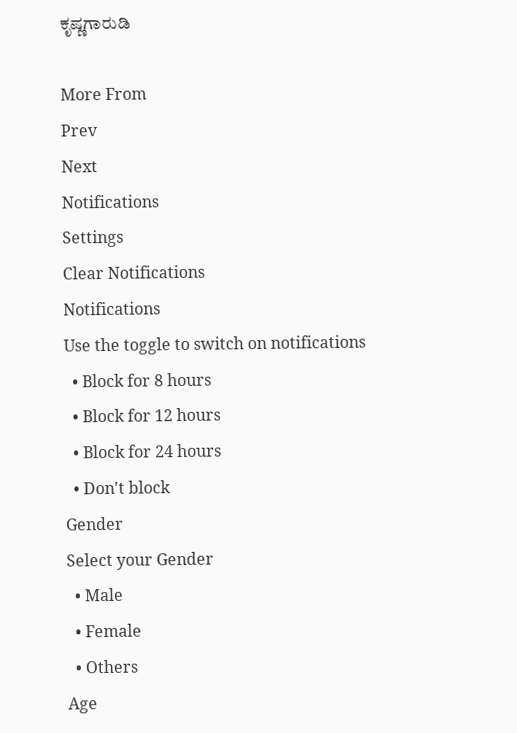ಕೃಷ್ಣಗಾರುಡಿ

More From
Prev
Next
Notifications
Settings
Clear Notifications
Notifications
Use the toggle to switch on notifications
  • Block for 8 hours
  • Block for 12 hours
  • Block for 24 hours
  • Don't block
Gender
Select your Gender
  • Male
  • Female
  • Others
Age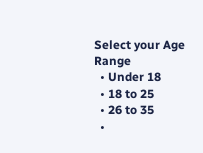Select your Age Range
  • Under 18
  • 18 to 25
  • 26 to 35
  •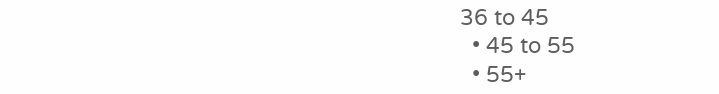36 to 45
  • 45 to 55
  • 55+